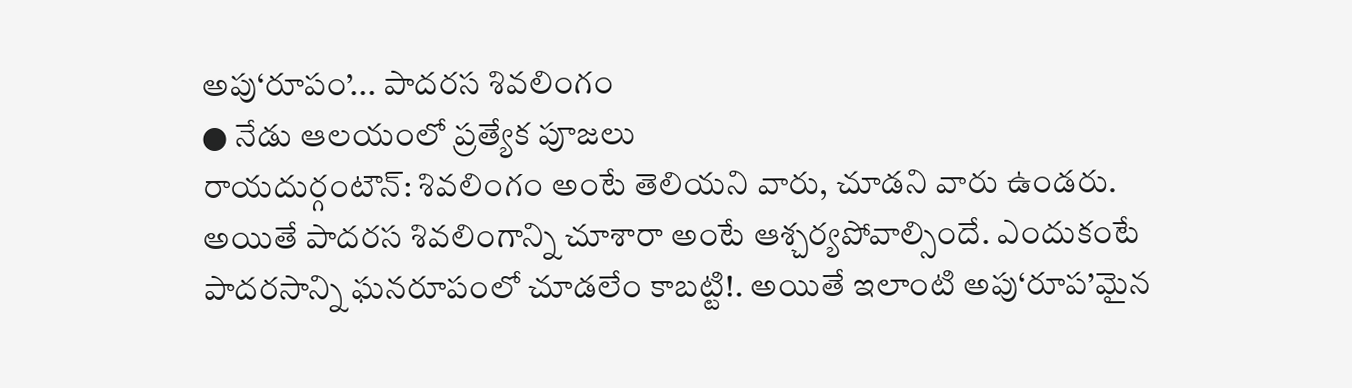అపు‘రూపం’... పాదరస శివలింగం
● నేడు ఆలయంలో ప్రత్యేక పూజలు
రాయదుర్గంటౌన్: శివలింగం అంటే తెలియని వారు, చూడని వారు ఉండరు. అయితే పాదరస శివలింగాన్ని చూశారా అంటే ఆశ్చర్యపోవాల్సిందే. ఎందుకంటే పాదరసాన్ని ఘనరూపంలో చూడలేం కాబట్టి!. అయితే ఇలాంటి అపు‘రూప’మైన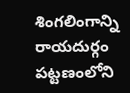శింగలింగాన్ని రాయదుర్గం పట్టణంలోని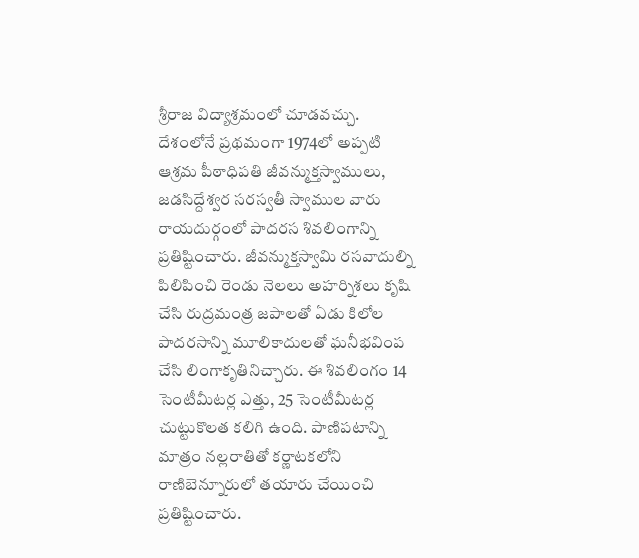శ్రీరాజ విద్యాశ్రమంలో చూడవచ్చు. దేశంలోనే ప్రథమంగా 1974లో అప్పటి ఆశ్రమ పీఠాధిపతి జీవన్ముక్తస్వాములు, జడసిద్దేశ్వర సరస్వతీ స్వాముల వారు రాయదుర్గంలో పాదరస శివలింగాన్ని ప్రతిష్టించారు. జీవన్ముక్తస్వామి రసవాదుల్ని పిలిపించి రెండు నెలలు అహర్నిశలు కృషి చేసి రుద్రమంత్ర జపాలతో ఏడు కిలోల పాదరసాన్ని మూలికాదులతో ఘనీభవింప చేసి లింగాకృతినిచ్చారు. ఈ శివలింగం 14 సెంటీమీటర్ల ఎత్తు, 25 సెంటీమీటర్ల చుట్టుకొలత కలిగి ఉంది. పాణిపటాన్ని మాత్రం నల్లరాతితో కర్ణాటకలోని రాణిబెన్నూరులో తయారు చేయించి ప్రతిష్టించారు.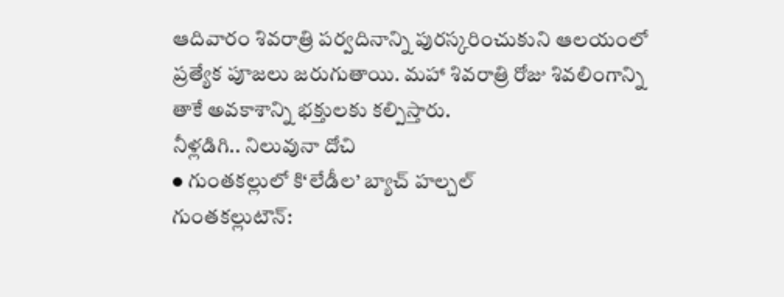ఆదివారం శివరాత్రి పర్వదినాన్ని పురస్కరించుకుని ఆలయంలో ప్రత్యేక పూజలు జరుగుతాయి. మహా శివరాత్రి రోజు శివలింగాన్ని తాకే అవకాశాన్ని భక్తులకు కల్పిస్తారు.
నీళ్లడిగి.. నిలువునా దోచి
● గుంతకల్లులో కి‘లేడీల’ బ్యాచ్ హల్చల్
గుంతకల్లుటౌన్: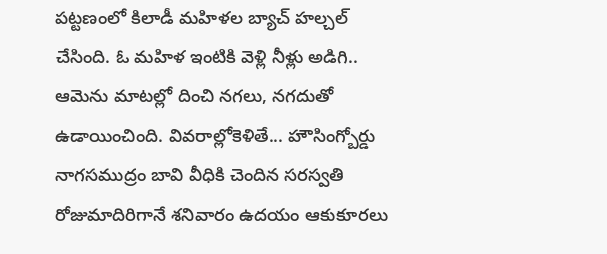పట్టణంలో కిలాడీ మహిళల బ్యాచ్ హల్చల్ చేసింది. ఓ మహిళ ఇంటికి వెళ్లి నీళ్లు అడిగి.. ఆమెను మాటల్లో దించి నగలు, నగదుతో ఉడాయించింది. వివరాల్లోకెళితే... హౌసింగ్బోర్డు నాగసముద్రం బావి వీధికి చెందిన సరస్వతి రోజుమాదిరిగానే శనివారం ఉదయం ఆకుకూరలు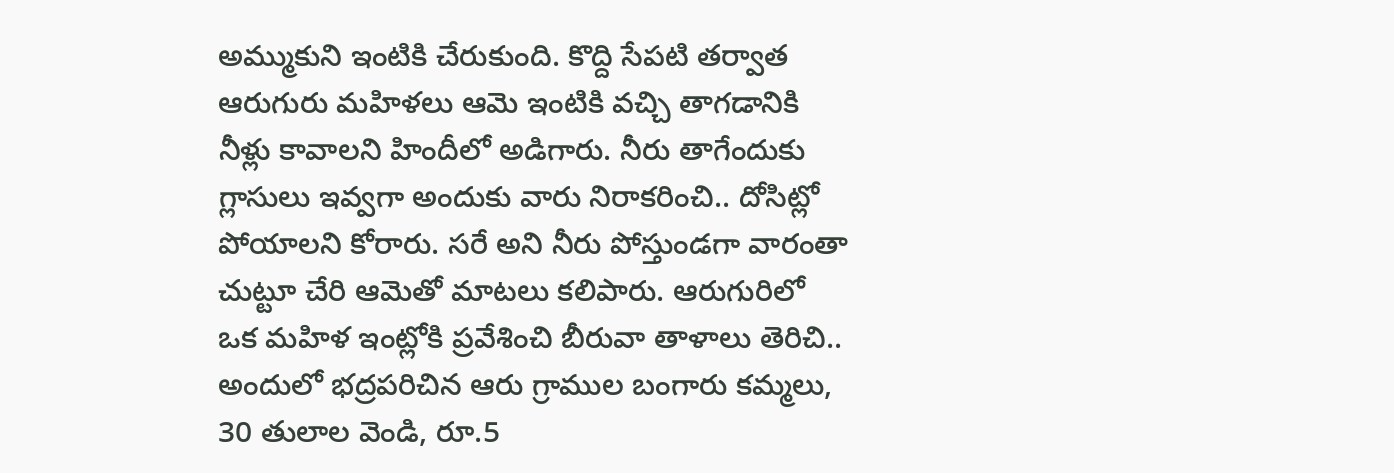అమ్ముకుని ఇంటికి చేరుకుంది. కొద్ది సేపటి తర్వాత ఆరుగురు మహిళలు ఆమె ఇంటికి వచ్చి తాగడానికి నీళ్లు కావాలని హిందీలో అడిగారు. నీరు తాగేందుకు గ్లాసులు ఇవ్వగా అందుకు వారు నిరాకరించి.. దోసిట్లో పోయాలని కోరారు. సరే అని నీరు పోస్తుండగా వారంతా చుట్టూ చేరి ఆమెతో మాటలు కలిపారు. ఆరుగురిలో ఒక మహిళ ఇంట్లోకి ప్రవేశించి బీరువా తాళాలు తెరిచి.. అందులో భద్రపరిచిన ఆరు గ్రాముల బంగారు కమ్మలు, 30 తులాల వెండి, రూ.5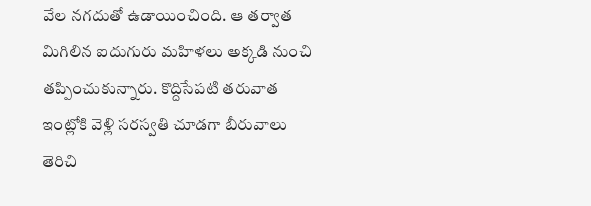వేల నగదుతో ఉడాయించింది. ఆ తర్వాత మిగిలిన ఐదుగురు మహిళలు అక్కడి నుంచి తప్పించుకున్నారు. కొద్దిసేపటి తరువాత ఇంట్లోకి వెళ్లి సరస్వతి చూడగా బీరువాలు తెరిచి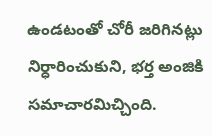ఉండటంతో చోరీ జరిగినట్లు నిర్ధారించుకుని, భర్త అంజికి సమాచారమిచ్చింది.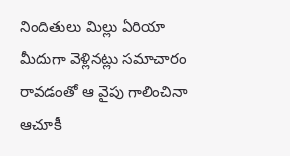నిందితులు మిల్లు ఏరియా మీదుగా వెళ్లినట్లు సమాచారం రావడంతో ఆ వైపు గాలించినా ఆచూకీ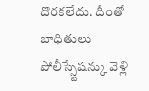దొరకలేదు. దీంతో బాధితులు పోలీస్స్టేషన్కు వెళ్లి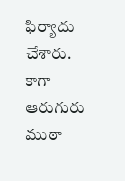ఫిర్యాదు చేశారు. కాగా ఆరుగురు ముఠా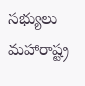సభ్యులు మహారాష్ట్ర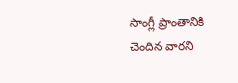సాంగ్లీ ప్రాంతానికి చెందిన వారని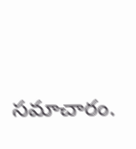సమాచారం.